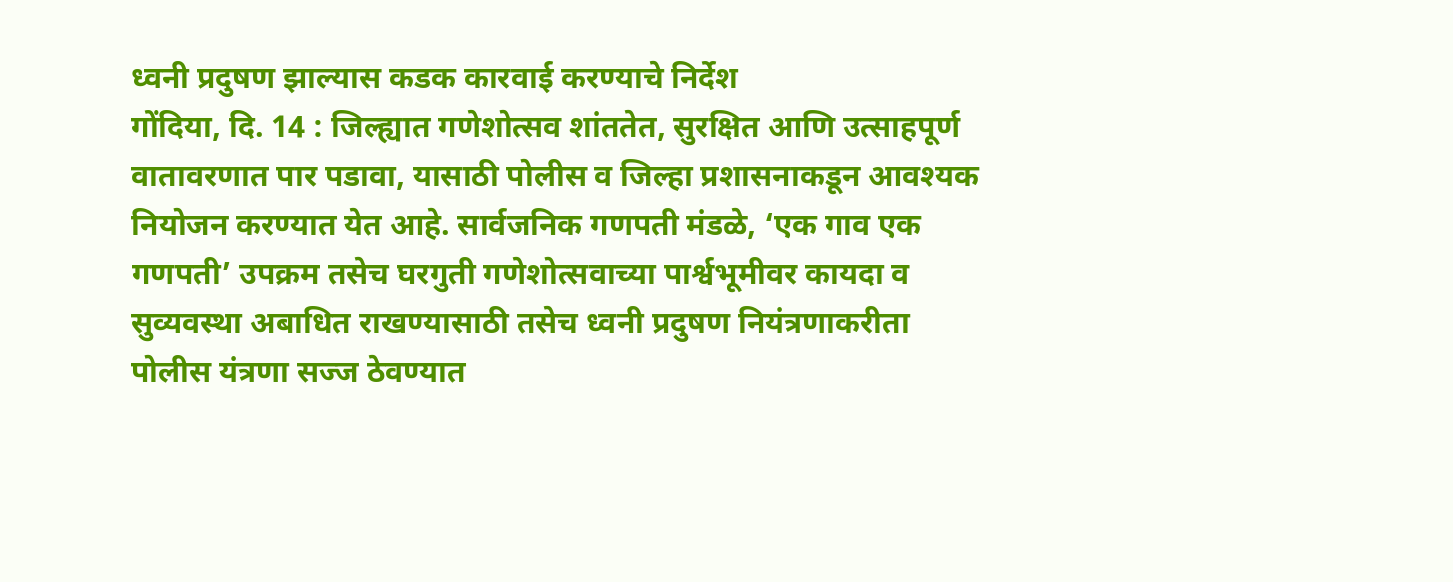ध्वनी प्रदुषण झाल्यास कडक कारवाई करण्याचे निर्देश
गोंदिया, दि. 14 : जिल्ह्यात गणेशोत्सव शांततेत, सुरक्षित आणि उत्साहपूर्ण वातावरणात पार पडावा, यासाठी पोलीस व जिल्हा प्रशासनाकडून आवश्यक नियोजन करण्यात येत आहे. सार्वजनिक गणपती मंडळे, ‘एक गाव एक गणपती’ उपक्रम तसेच घरगुती गणेशोत्सवाच्या पार्श्वभूमीवर कायदा व सुव्यवस्था अबाधित राखण्यासाठी तसेच ध्वनी प्रदुषण नियंत्रणाकरीता पोलीस यंत्रणा सज्ज ठेवण्यात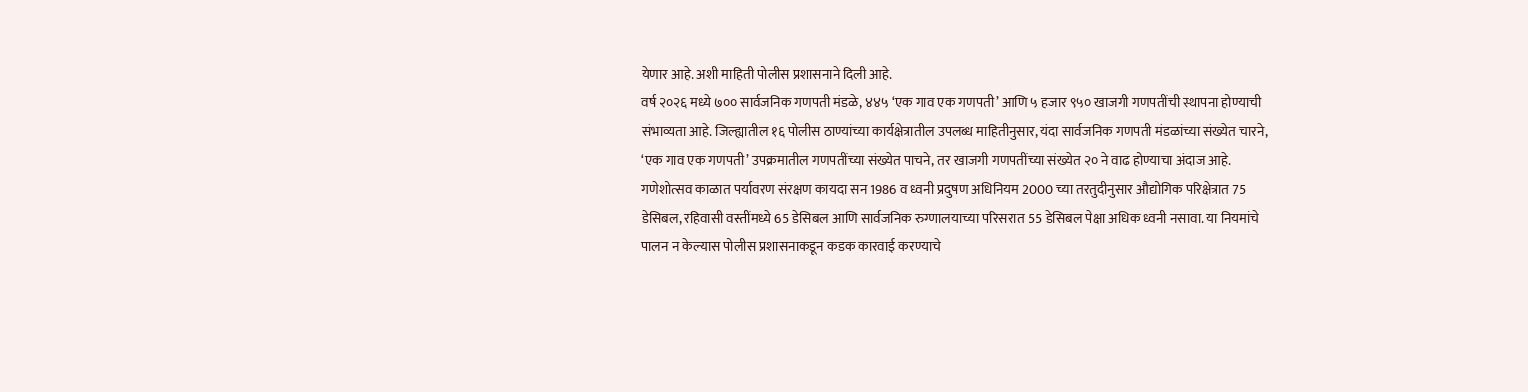येणार आहे. अशी माहिती पोलीस प्रशासनाने दिली आहे.
वर्ष २०२६ मध्ये ७०० सार्वजनिक गणपती मंडळे, ४४५ ‘एक गाव एक गणपती’ आणि ५ हजार ९५० खाजगी गणपतींची स्थापना होण्याची संभाव्यता आहे. जिल्ह्यातील १६ पोलीस ठाण्यांच्या कार्यक्षेत्रातील उपलब्ध माहितीनुसार, यंदा सार्वजनिक गणपती मंडळांच्या संख्येत चारने, ‘एक गाव एक गणपती’ उपक्रमातील गणपतींच्या संख्येत पाचने, तर खाजगी गणपतींच्या संख्येत २० ने वाढ होण्याचा अंदाज आहे.
गणेशोत्सव काळात पर्यावरण संरक्षण कायदा सन 1986 व ध्वनी प्रदुषण अधिनियम 2000 च्या तरतुदीनुसार औद्योगिक परिक्षेत्रात 75 डेसिबल, रहिवासी वस्तींमध्ये 65 डेसिबल आणि सार्वजनिक रुग्णालयाच्या परिसरात 55 डेसिबल पेक्षा अधिक ध्वनी नसावा. या नियमांचे पालन न केल्यास पोलीस प्रशासनाकडून कडक कारवाई करण्याचे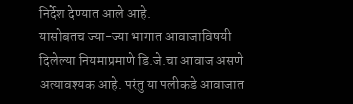निर्देश देण्यात आले आहे.
यासोबतच ज्या-ज्या भागात आवाजाविषयी दिलेल्या नियमाप्रमाणे डि.जे.चा आवाज असणे अत्यावश्यक आहे. परंतु या पलीकडे आवाजात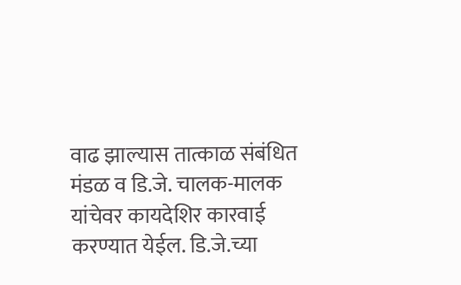वाढ झाल्यास तात्काळ संबंधित मंडळ व डि.जे. चालक-मालक यांचेवर कायदेशिर कारवाई करण्यात येईल. डि.जे.च्या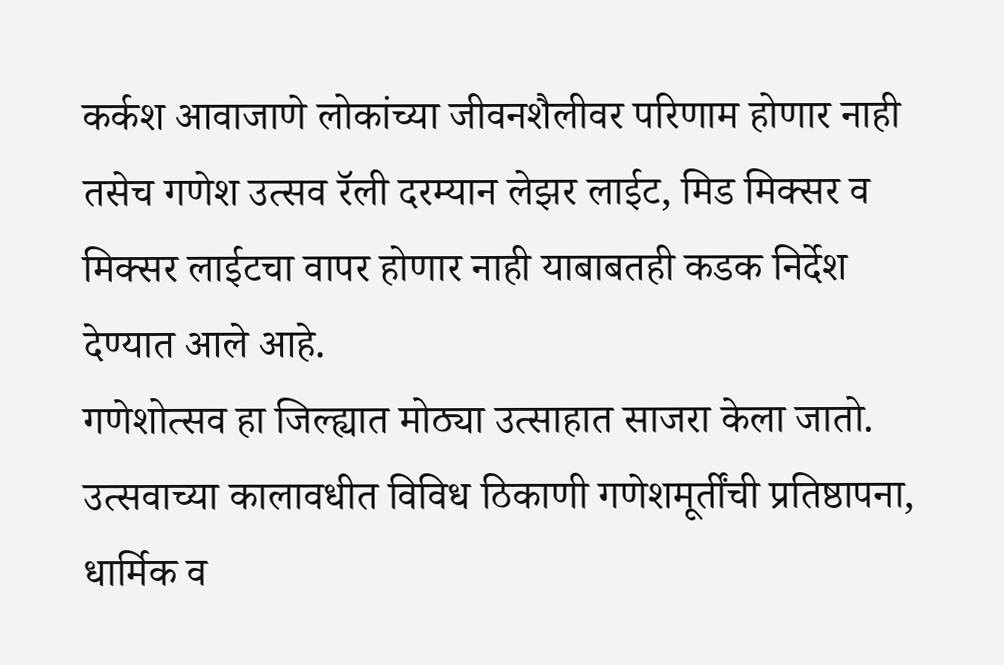कर्कश आवाजाणे लोकांच्या जीवनशैलीवर परिणाम होणार नाही तसेच गणेश उत्सव रॅली दरम्यान लेझर लाईट, मिड मिक्सर व मिक्सर लाईटचा वापर होणार नाही याबाबतही कडक निर्देश देण्यात आले आहे.
गणेशोत्सव हा जिल्ह्यात मोठ्या उत्साहात साजरा केला जातो. उत्सवाच्या कालावधीत विविध ठिकाणी गणेशमूर्तींची प्रतिष्ठापना, धार्मिक व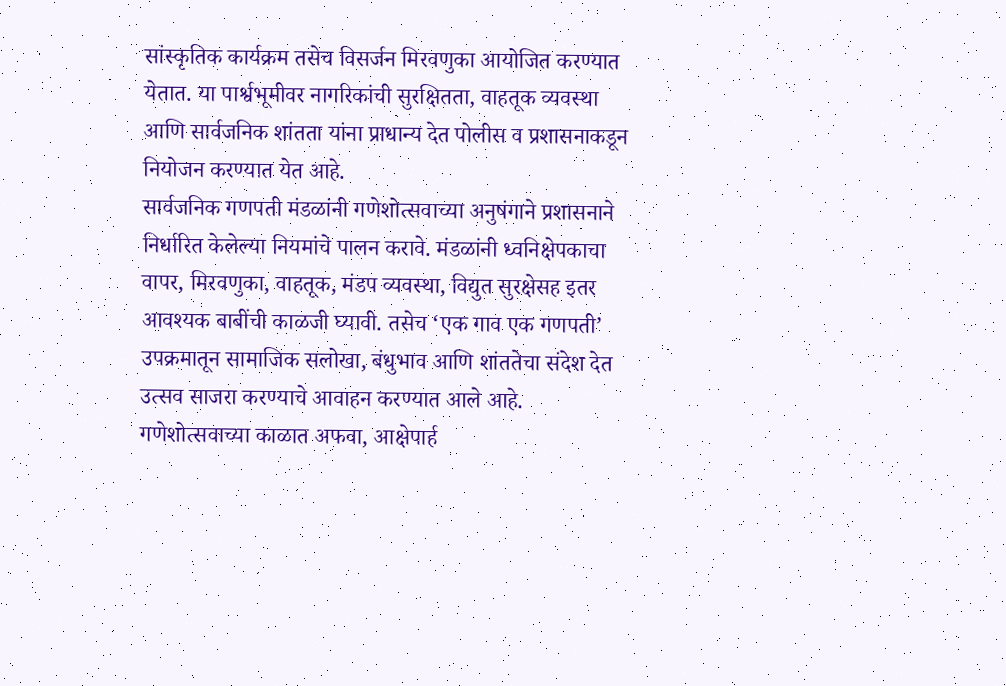सांस्कृतिक कार्यक्रम तसेच विसर्जन मिरवणुका आयोजित करण्यात येतात. या पार्श्वभूमीवर नागरिकांची सुरक्षितता, वाहतूक व्यवस्था आणि सार्वजनिक शांतता यांना प्राधान्य देत पोलीस व प्रशासनाकडून नियोजन करण्यात येत आहे.
सार्वजनिक गणपती मंडळांनी गणेशोत्सवाच्या अनुषंगाने प्रशासनाने निर्धारित केलेल्या नियमांचे पालन करावे. मंडळांनी ध्वनिक्षेपकाचा वापर, मिरवणुका, वाहतूक, मंडप व्यवस्था, विद्युत सुरक्षेसह इतर आवश्यक बाबींची काळजी घ्यावी. तसेच ‘एक गाव एक गणपती’ उपक्रमातून सामाजिक सलोखा, बंधुभाव आणि शांततेचा संदेश देत उत्सव साजरा करण्याचे आवाहन करण्यात आले आहे.
गणेशोत्सवाच्या काळात अफवा, आक्षेपार्ह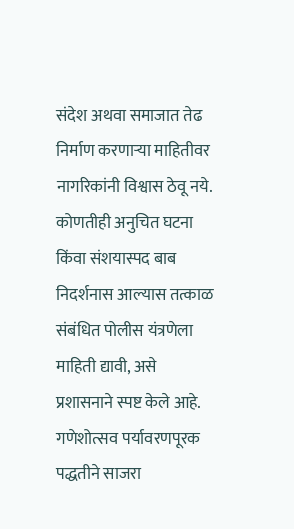संदेश अथवा समाजात तेढ निर्माण करणाऱ्या माहितीवर नागरिकांनी विश्वास ठेवू नये. कोणतीही अनुचित घटना किंवा संशयास्पद बाब निदर्शनास आल्यास तत्काळ संबंधित पोलीस यंत्रणेला माहिती द्यावी, असे प्रशासनाने स्पष्ट केले आहे.
गणेशोत्सव पर्यावरणपूरक पद्धतीने साजरा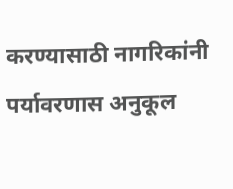करण्यासाठी नागरिकांनी पर्यावरणास अनुकूल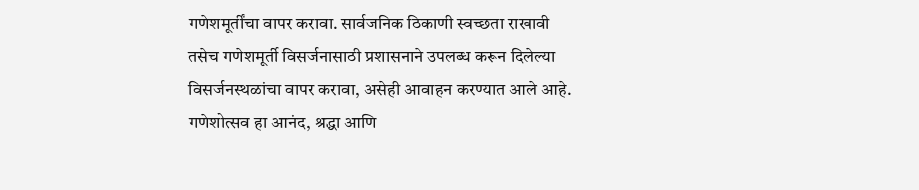गणेशमूर्तींचा वापर करावा. सार्वजनिक ठिकाणी स्वच्छता राखावी तसेच गणेशमूर्ती विसर्जनासाठी प्रशासनाने उपलब्ध करून दिलेल्या विसर्जनस्थळांचा वापर करावा, असेही आवाहन करण्यात आले आहे.
गणेशोत्सव हा आनंद, श्रद्धा आणि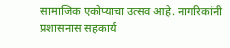सामाजिक एकोप्याचा उत्सव आहे. नागरिकांनी प्रशासनास सहकार्य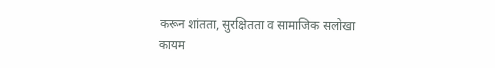करून शांतता, सुरक्षितता व सामाजिक सलोखा कायम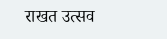राखत उत्सव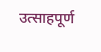उत्साहपूर्ण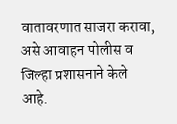वातावरणात साजरा करावा, असे आवाहन पोलीस व जिल्हा प्रशासनाने केले आहे.